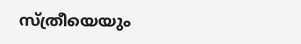സ്ത്രീയെയും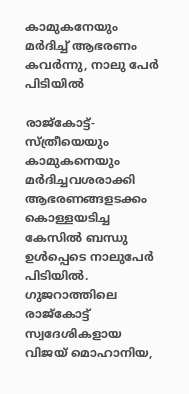കാമുകനേയും മര്‍ദിച്ച് ആഭരണം കവര്‍ന്നു, നാലു പേര്‍ പിടിയില്‍

രാജ്കോട്ട്- സ്ത്രീയെയും കാമുകനെയും മര്‍ദിച്ചവശരാക്കി ആഭരണങ്ങളടക്കം കൊള്ളയടിച്ച കേസില്‍ ബന്ധു ഉള്‍പ്പെടെ നാലുപേര്‍ പിടിയില്‍. ഗുജറാത്തിലെ രാജ്കോട്ട് സ്വദേശികളായ വിജയ് മൊഹാനിയ,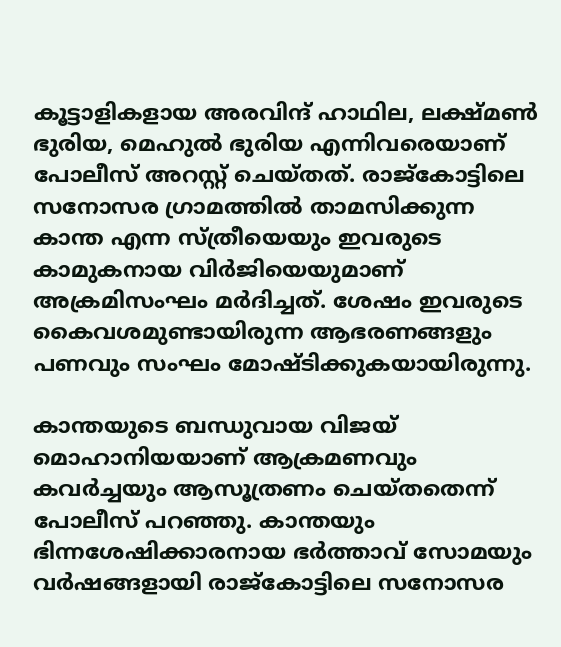കൂട്ടാളികളായ അരവിന്ദ് ഹാഥില, ലക്ഷ്മണ്‍ ഭുരിയ, മെഹുല്‍ ഭുരിയ എന്നിവരെയാണ് പോലീസ് അറസ്റ്റ് ചെയ്തത്. രാജ്കോട്ടിലെ സനോസര ഗ്രാമത്തില്‍ താമസിക്കുന്ന കാന്ത എന്ന സ്ത്രീയെയും ഇവരുടെ കാമുകനായ വിര്‍ജിയെയുമാണ് അക്രമിസംഘം മര്‍ദിച്ചത്. ശേഷം ഇവരുടെ കൈവശമുണ്ടായിരുന്ന ആഭരണങ്ങളും പണവും സംഘം മോഷ്ടിക്കുകയായിരുന്നു.

കാന്തയുടെ ബന്ധുവായ വിജയ് മൊഹാനിയയാണ് ആക്രമണവും കവര്‍ച്ചയും ആസൂത്രണം ചെയ്തതെന്ന് പോലീസ് പറഞ്ഞു. കാന്തയും ഭിന്നശേഷിക്കാരനായ ഭര്‍ത്താവ് സോമയും വര്‍ഷങ്ങളായി രാജ്കോട്ടിലെ സനോസര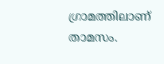ഗ്രാമത്തിലാണ് താമസം.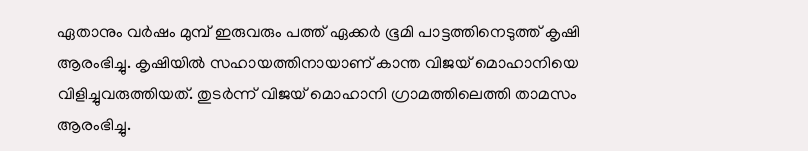ഏതാനും വര്‍ഷം മുമ്പ് ഇരുവരും പത്ത് ഏക്കര്‍ ഭൂമി പാട്ടത്തിനെടുത്ത് കൃഷി ആരംഭിച്ചു. കൃഷിയില്‍ സഹായത്തിനായാണ് കാന്ത വിജയ് മൊഹാനിയെ വിളിച്ചുവരുത്തിയത്. തുടര്‍ന്ന് വിജയ് മൊഹാനി ഗ്രാമത്തിലെത്തി താമസം ആരംഭിച്ചു.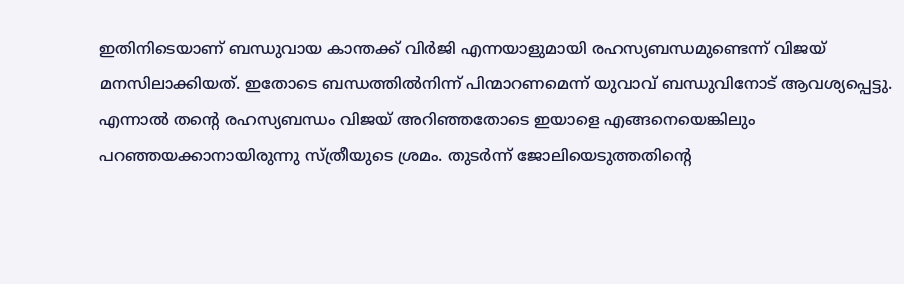ഇതിനിടെയാണ് ബന്ധുവായ കാന്തക്ക് വിര്‍ജി എന്നയാളുമായി രഹസ്യബന്ധമുണ്ടെന്ന് വിജയ് മനസിലാക്കിയത്. ഇതോടെ ബന്ധത്തില്‍നിന്ന് പിന്മാറണമെന്ന് യുവാവ് ബന്ധുവിനോട് ആവശ്യപ്പെട്ടു. എന്നാല്‍ തന്റെ രഹസ്യബന്ധം വിജയ് അറിഞ്ഞതോടെ ഇയാളെ എങ്ങനെയെങ്കിലും പറഞ്ഞയക്കാനായിരുന്നു സ്ത്രീയുടെ ശ്രമം. തുടര്‍ന്ന് ജോലിയെടുത്തതിന്റെ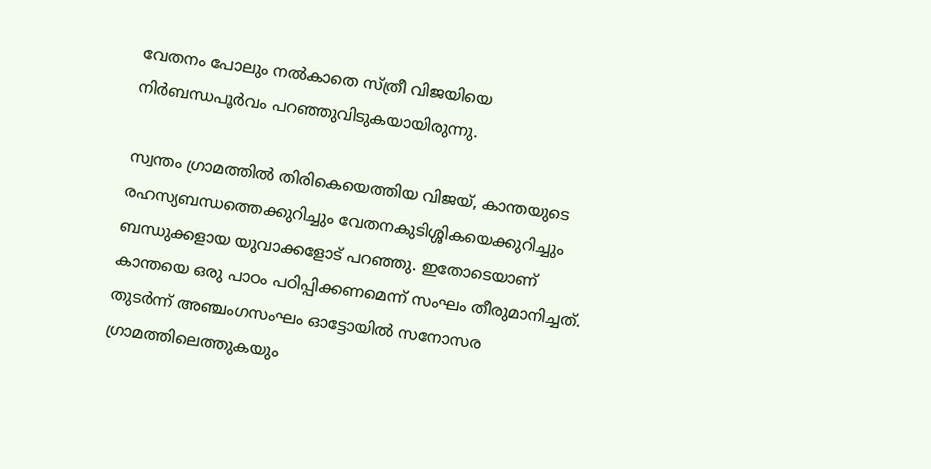വേതനം പോലും നല്‍കാതെ സ്ത്രീ വിജയിയെ നിര്‍ബന്ധപൂര്‍വം പറഞ്ഞുവിടുകയായിരുന്നു.

സ്വന്തം ഗ്രാമത്തില്‍ തിരികെയെത്തിയ വിജയ്, കാന്തയുടെ രഹസ്യബന്ധത്തെക്കുറിച്ചും വേതനകുടിശ്ശികയെക്കുറിച്ചും ബന്ധുക്കളായ യുവാക്കളോട് പറഞ്ഞു. ഇതോടെയാണ് കാന്തയെ ഒരു പാഠം പഠിപ്പിക്കണമെന്ന് സംഘം തീരുമാനിച്ചത്. തുടര്‍ന്ന് അഞ്ചംഗസംഘം ഓട്ടോയില്‍ സനോസര ഗ്രാമത്തിലെത്തുകയും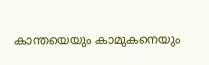കാന്തയെയും കാമുകനെയും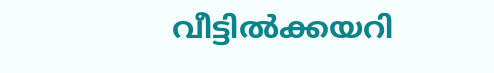വീട്ടില്‍ക്കയറി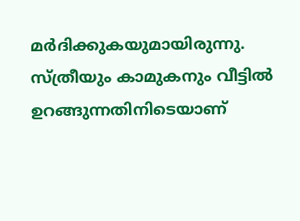മര്‍ദിക്കുകയുമായിരുന്നു. സ്ത്രീയും കാമുകനും വീട്ടില്‍ ഉറങ്ങുന്നതിനിടെയാണ്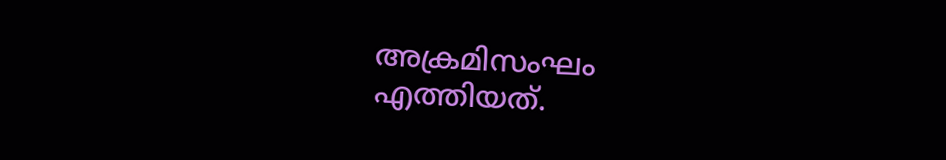അക്രമിസംഘം എത്തിയത്.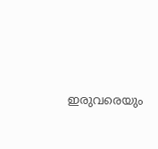ഇരുവരെയും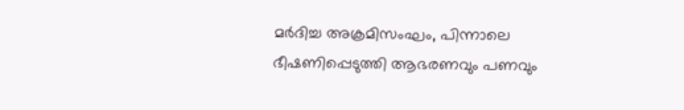മര്‍ദിച്ച അക്രമിസംഘം, പിന്നാലെ ഭീഷണിപ്പെടുത്തി ആഭരണവും പണവും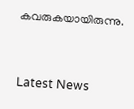കവരുകയായിരുന്നു.



Latest News